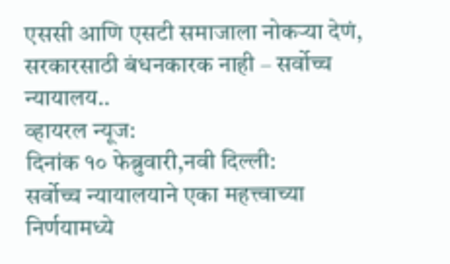एससी आणि एसटी समाजाला नोकऱ्या देणं, सरकारसाठी बंधनकारक नाही – सर्वोच्च न्यायालय..
व्हायरल न्यूज:
दिनांक १० फेब्रुवारी,नवी दिल्ली:
सर्वोच्च न्यायालयाने एका महत्त्वाच्या निर्णयामध्ये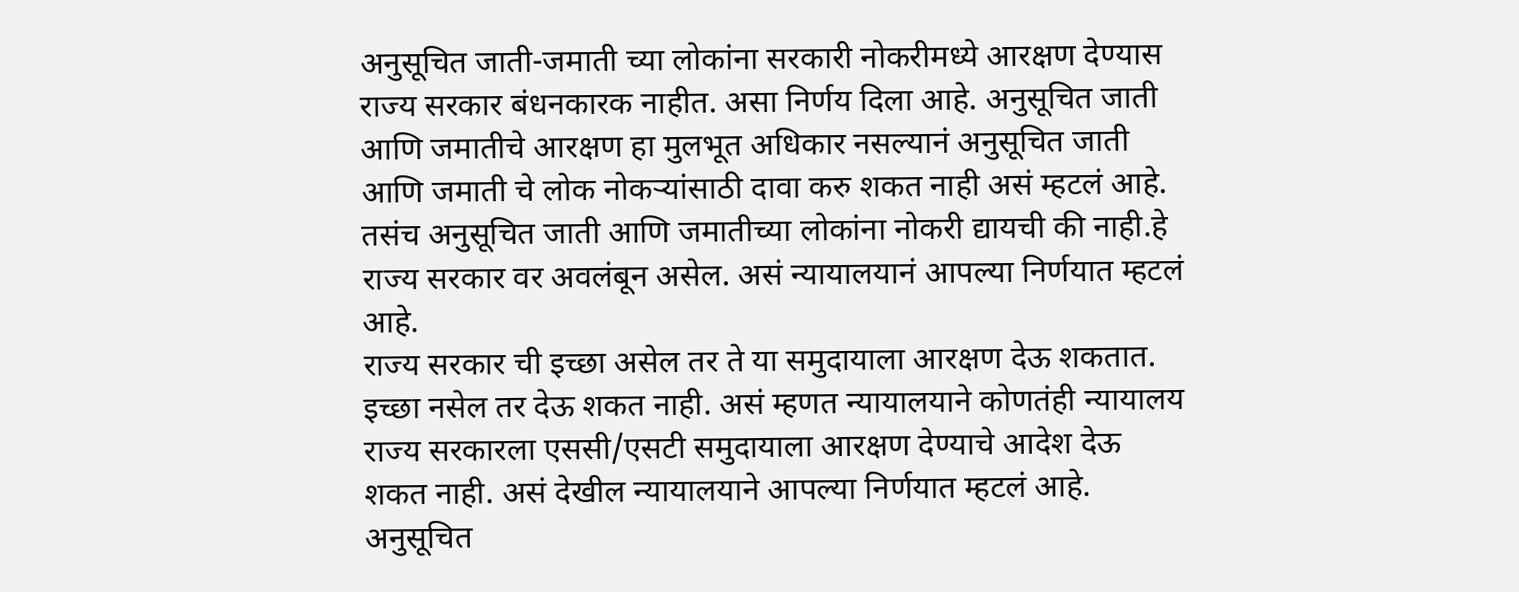अनुसूचित जाती-जमाती च्या लोकांना सरकारी नोकरीमध्ये आरक्षण देण्यास राज्य सरकार बंधनकारक नाहीत. असा निर्णय दिला आहे. अनुसूचित जाती आणि जमातीचे आरक्षण हा मुलभूत अधिकार नसल्यानं अनुसूचित जाती आणि जमाती चे लोक नोकऱ्यांसाठी दावा करु शकत नाही असं म्हटलं आहे. तसंच अनुसूचित जाती आणि जमातीच्या लोकांना नोकरी द्यायची की नाही.हे राज्य सरकार वर अवलंबून असेल. असं न्यायालयानं आपल्या निर्णयात म्हटलं आहे.
राज्य सरकार ची इच्छा असेल तर ते या समुदायाला आरक्षण देऊ शकतात. इच्छा नसेल तर देऊ शकत नाही. असं म्हणत न्यायालयाने कोणतंही न्यायालय राज्य सरकारला एससी/एसटी समुदायाला आरक्षण देण्याचे आदेश देऊ शकत नाही. असं देखील न्यायालयाने आपल्या निर्णयात म्हटलं आहे.
अनुसूचित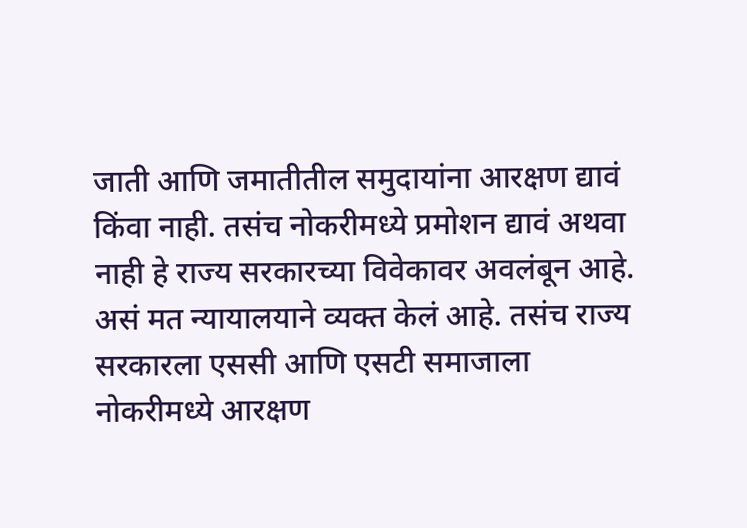जाती आणि जमातीतील समुदायांना आरक्षण द्यावं किंवा नाही. तसंच नोकरीमध्ये प्रमोशन द्यावं अथवा नाही हे राज्य सरकारच्या विवेकावर अवलंबून आहे. असं मत न्यायालयाने व्यक्त केलं आहे. तसंच राज्य सरकारला एससी आणि एसटी समाजाला नोकरीमध्ये आरक्षण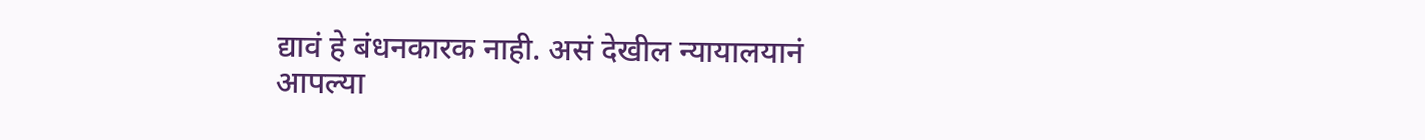द्यावं हे बंधनकारक नाही. असं देखील न्यायालयानं आपल्या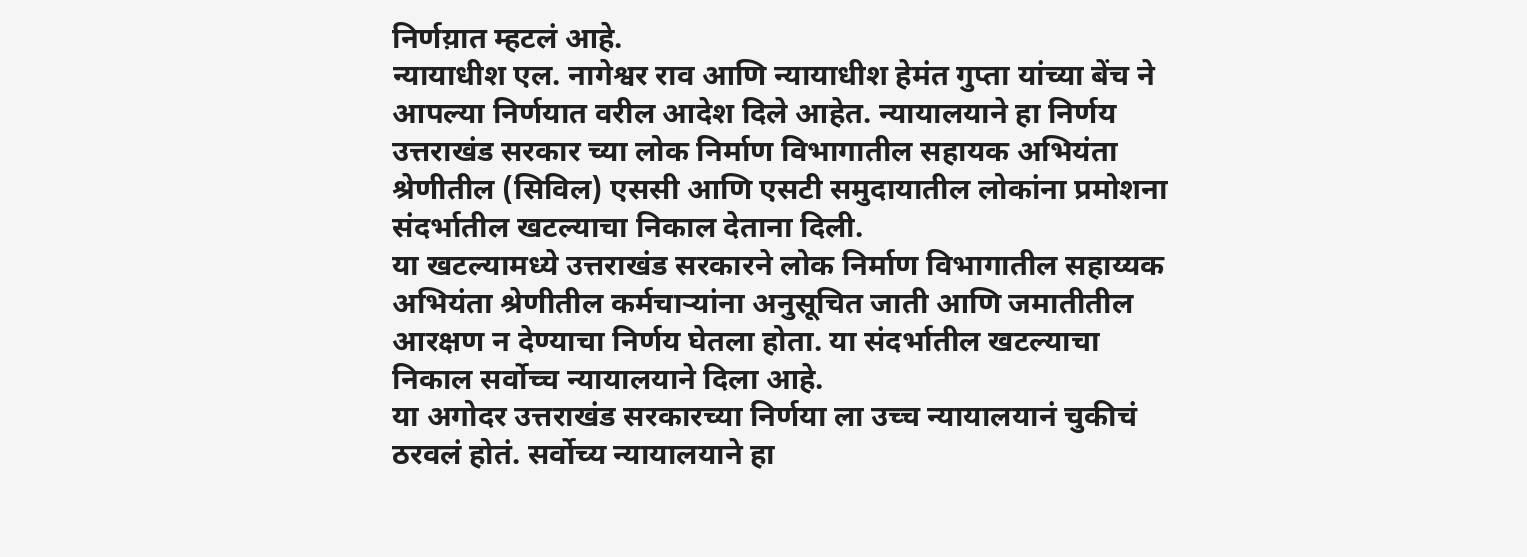निर्णय़ात म्हटलं आहे.
न्यायाधीश एल. नागेश्वर राव आणि न्यायाधीश हेमंत गुप्ता यांच्या बेंच ने आपल्या निर्णयात वरील आदेश दिले आहेत. न्यायालयाने हा निर्णय उत्तराखंड सरकार च्या लोक निर्माण विभागातील सहायक अभियंता श्रेणीतील (सिविल) एससी आणि एसटी समुदायातील लोकांना प्रमोशना संदर्भातील खटल्याचा निकाल देताना दिली.
या खटल्यामध्ये उत्तराखंड सरकारने लोक निर्माण विभागातील सहाय्यक अभियंता श्रेणीतील कर्मचाऱ्यांना अनुसूचित जाती आणि जमातीतील आरक्षण न देण्याचा निर्णय घेतला होता. या संदर्भातील खटल्याचा निकाल सर्वोच्च न्यायालयाने दिला आहे.
या अगोदर उत्तराखंड सरकारच्या निर्णया ला उच्च न्यायालयानं चुकीचं ठरवलं होतं. सर्वोच्य न्यायालयाने हा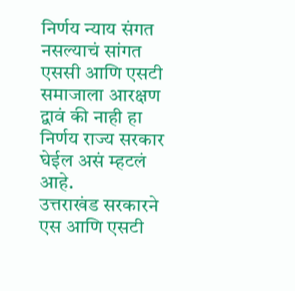निर्णय न्याय संगत नसल्याचं सांगत एससी आणि एसटी समाजाला आरक्षण द्वावं की नाही हा निर्णय राज्य सरकार घेईल असं म्हटलं आहे.
उत्तराखंड सरकारने एस आणि एसटी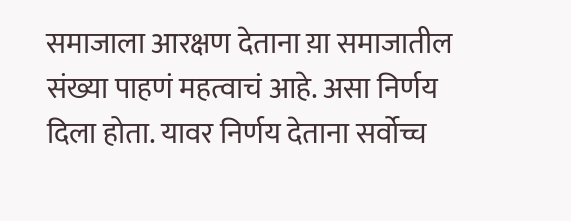समाजाला आरक्षण देताना य़ा समाजातील संख्या पाहणं महत्वाचं आहे. असा निर्णय दिला होता. यावर निर्णय देताना सर्वोच्च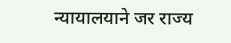न्यायालयाने जर राज्य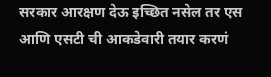सरकार आरक्षण देऊ इच्छित नसेल तर एस आणि एसटी ची आकडेवारी तयार करणं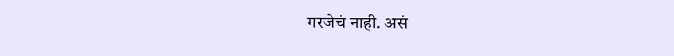गरजेचं नाही. असं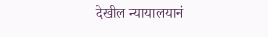देखील न्यायालयानं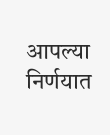आपल्या निर्णयात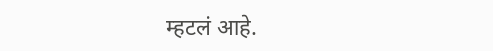म्हटलं आहे.